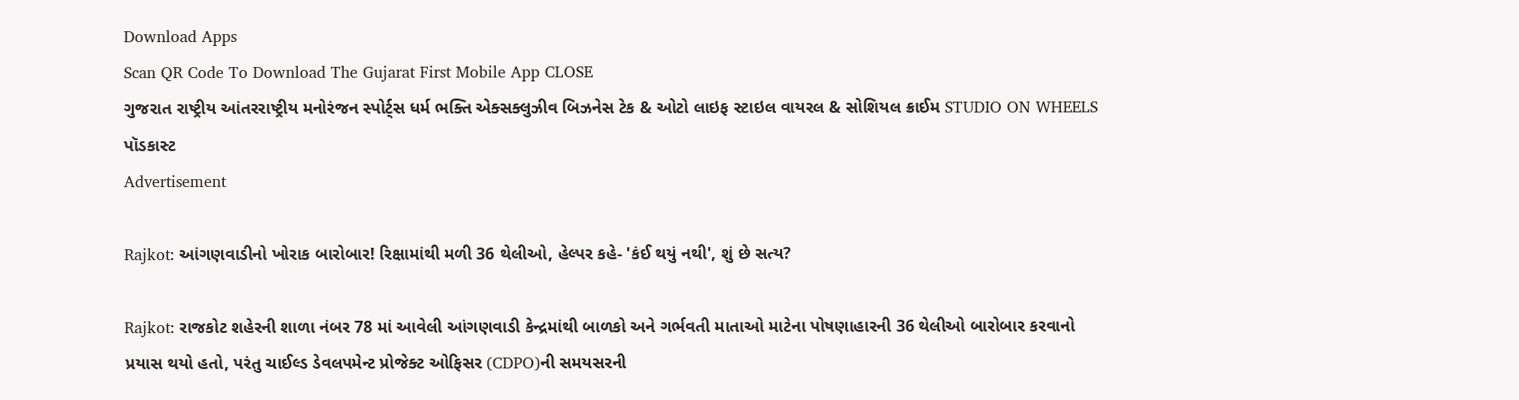Download Apps
Scan QR Code To Download The Gujarat First Mobile App CLOSE
ગુજરાત રાષ્ટ્રીય આંતરરાષ્ટ્રીય મનોરંજન સ્પોર્ટ્સ ધર્મ ભક્તિ એક્સક્લુઝીવ બિઝનેસ ટેક & ઓટો લાઇફ સ્ટાઇલ વાયરલ & સોશિયલ ક્રાઈમ STUDIO ON WHEELS પૉડકાસ્ટ
Advertisement

Rajkot: આંગણવાડીનો ખોરાક બારોબાર! રિક્ષામાંથી મળી 36 થેલીઓ, હેલ્પર કહે- 'કંઈ થયું નથી', શું છે સત્ય?

Rajkot: રાજકોટ શહેરની શાળા નંબર 78 માં આવેલી આંગણવાડી કેન્દ્રમાંથી બાળકો અને ગર્ભવતી માતાઓ માટેના પોષણાહારની 36 થેલીઓ બારોબાર કરવાનો પ્રયાસ થયો હતો, પરંતુ ચાઈલ્ડ ડેવલપમેન્ટ પ્રોજેક્ટ ઓફિસર (CDPO)ની સમયસરની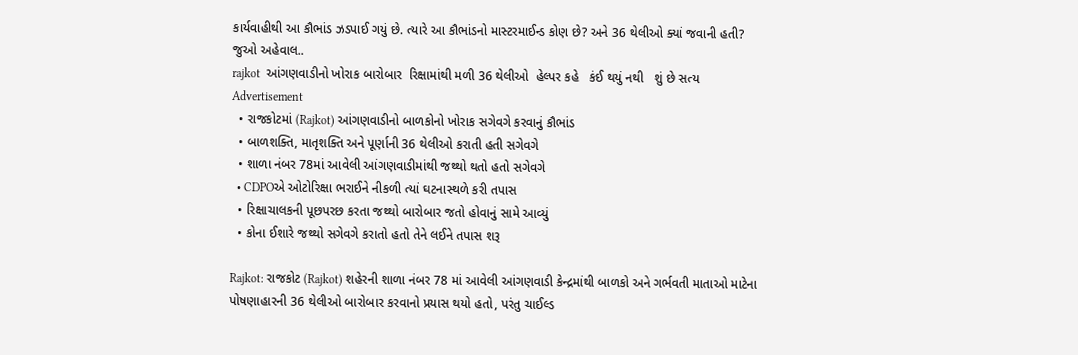કાર્યવાહીથી આ કૌભાંડ ઝડપાઈ ગયું છે. ત્યારે આ કૌભાંડનો માસ્ટરમાઈન્ડ કોણ છે? અને 36 થેલીઓ ક્યાં જવાની હતી? જુઓ અહેવાલ..
rajkot  આંગણવાડીનો ખોરાક બારોબાર  રિક્ષામાંથી મળી 36 થેલીઓ  હેલ્પર કહે   કંઈ થયું નથી   શું છે સત્ય
Advertisement
  • રાજકોટમાં (Rajkot) આંગણવાડીનો બાળકોનો ખોરાક સગેવગે કરવાનું કૌભાંડ
  • બાળશક્તિ, માતૃશક્તિ અને પૂર્ણાની 36 થેલીઓ કરાતી હતી સગેવગે
  • શાળા નંબર 78માં આવેલી આંગણવાડીમાંથી જથ્થો થતો હતો સગેવગે
  • CDPOએ ઓટોરિક્ષા ભરાઈને નીકળી ત્યાં ઘટનાસ્થળે કરી તપાસ
  • રિક્ષાચાલકની પૂછપરછ કરતા જથ્થો બારોબાર જતો હોવાનું સામે આવ્યું
  • કોના ઈશારે જથ્થો સગેવગે કરાતો હતો તેને લઈને તપાસ શરૂ

Rajkot: રાજકોટ (Rajkot) શહેરની શાળા નંબર 78 માં આવેલી આંગણવાડી કેન્દ્રમાંથી બાળકો અને ગર્ભવતી માતાઓ માટેના પોષણાહારની 36 થેલીઓ બારોબાર કરવાનો પ્રયાસ થયો હતો, પરંતુ ચાઈલ્ડ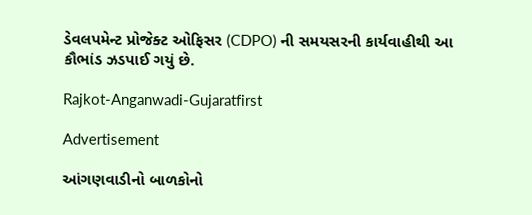ડેવલપમેન્ટ પ્રોજેક્ટ ઓફિસર (CDPO) ની સમયસરની કાર્યવાહીથી આ કૌભાંડ ઝડપાઈ ગયું છે.

Rajkot-Anganwadi-Gujaratfirst

Advertisement

આંગણવાડીનો બાળકોનો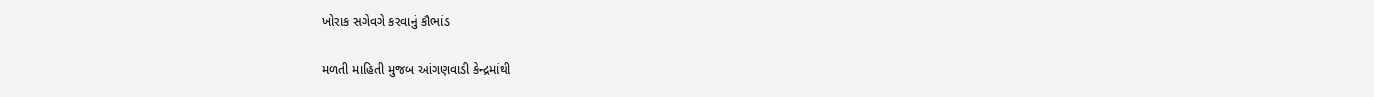ખોરાક સગેવગે કરવાનું કૌભાંડ

મળતી માહિતી મુજબ આંગણવાડી કેન્દ્રમાંથી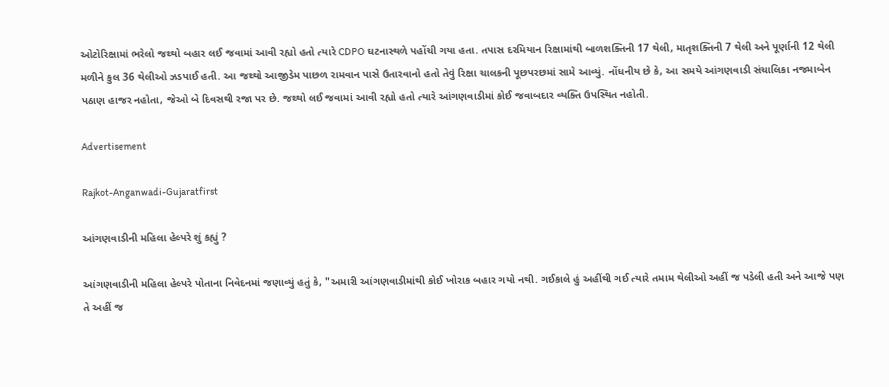ઓટોરિક્ષામાં ભરેલો જથ્થો બહાર લઈ જવામાં આવી રહ્યો હતો ત્યારે CDPO ઘટનાસ્થળે પહોંચી ગયા હતા. તપાસ દરમિયાન રિક્ષામાંથી બાળશક્તિની 17 થેલી, માતૃશક્તિની 7 થેલી અને પૂર્ણાની 12 થેલી મળીને કુલ 36 થેલીઓ ઝડપાઈ હતી. આ જથ્થો આજીડેમ પાછળ રામવાન પાસે ઉતારવાનો હતો તેવું રિક્ષા ચાલકની પૂછપરછમાં સામે આવ્યું. નોંધનીય છે કે, આ સમયે આંગણવાડી સંચાલિકા નજમાબેન પઠાણ હાજર નહોતા, જેઓ બે દિવસથી રજા પર છે. જથ્થો લઈ જવામાં આવી રહ્યો હતો ત્યારે આંગણવાડીમાં કોઈ જવાબદાર વ્યક્તિ ઉપસ્થિત નહોતી.

Advertisement

Rajkot-Anganwadi-Gujaratfirst

આંગણવાડીની મહિલા હેલ્પરે શું કહ્યું ?

આંગણવાડીની મહિલા હેલ્પરે પોતાના નિવેદનમાં જણાવ્યું હતું કે, "અમારી આંગણવાડીમાંથી કોઈ ખોરાક બહાર ગયો નથી. ગઈકાલે હું અહીંથી ગઈ ત્યારે તમામ થેલીઓ અહીં જ પડેલી હતી અને આજે પણ તે અહીં જ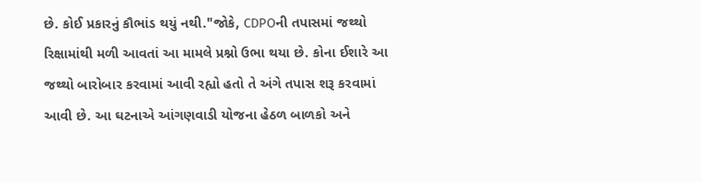છે. કોઈ પ્રકારનું કૌભાંડ થયું નથી."જોકે, CDPOની તપાસમાં જથ્થો રિક્ષામાંથી મળી આવતાં આ મામલે પ્રશ્નો ઉભા થયા છે. કોના ઈશારે આ જથ્થો બારોબાર કરવામાં આવી રહ્યો હતો તે અંગે તપાસ શરૂ કરવામાં આવી છે. આ ઘટનાએ આંગણવાડી યોજના હેઠળ બાળકો અને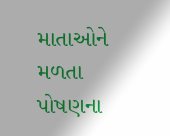માતાઓને મળતા પોષણના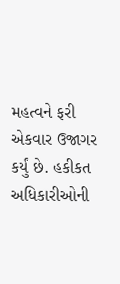મહત્વને ફરી એકવાર ઉજાગર કર્યું છે. હકીકત અધિકારીઓની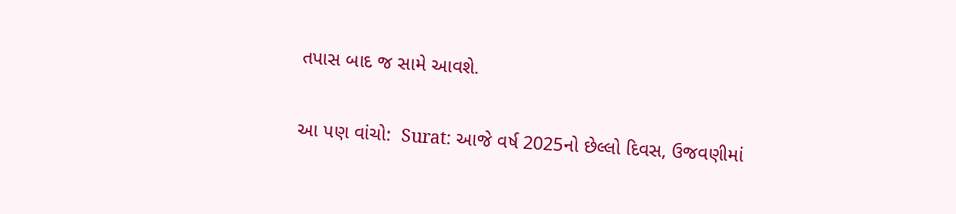તપાસ બાદ જ સામે આવશે.

આ પણ વાંચો:  Surat: આજે વર્ષ 2025નો છેલ્લો દિવસ, ઉજવણીમાં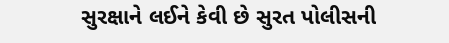સુરક્ષાને લઈને કેવી છે સુરત પોલીસની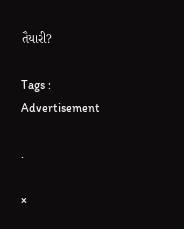તૈયારી?

Tags :
Advertisement

.

×